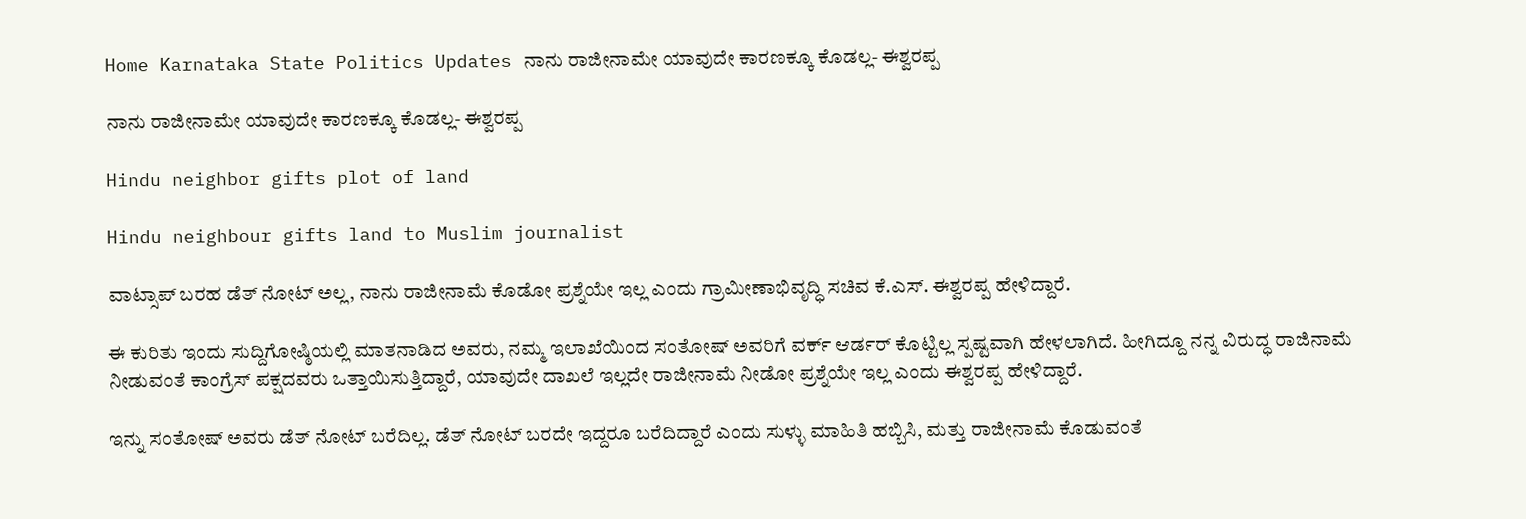Home Karnataka State Politics Updates ನಾನು ರಾಜೀನಾಮೇ ಯಾವುದೇ ಕಾರಣಕ್ಕೂ ಕೊಡಲ್ಲ- ಈಶ್ವರಪ್ಪ

ನಾನು ರಾಜೀನಾಮೇ ಯಾವುದೇ ಕಾರಣಕ್ಕೂ ಕೊಡಲ್ಲ- ಈಶ್ವರಪ್ಪ

Hindu neighbor gifts plot of land

Hindu neighbour gifts land to Muslim journalist

ವಾಟ್ಸಾಪ್ ಬರಹ ಡೆತ್ ನೋಟ್ ಅಲ್ಲ, ನಾನು ರಾಜೀನಾಮೆ ಕೊಡೋ ಪ್ರಶ್ನೆಯೇ ಇಲ್ಲ ಎಂದು ಗ್ರಾಮೀಣಾಭಿವೃದ್ಧಿ ಸಚಿವ ಕೆ.ಎಸ್. ಈಶ್ವರಪ್ಪ ಹೇಳಿದ್ದಾರೆ.

ಈ ಕುರಿತು ಇಂದು ಸುದ್ದಿಗೋಷ್ಠಿಯಲ್ಲಿ ಮಾತನಾಡಿದ ಅವರು, ನಮ್ಮ ಇಲಾಖೆಯಿಂದ ಸಂತೋಷ್ ಅವರಿಗೆ ವರ್ಕ್ ಆರ್ಡರ್ ಕೊಟ್ಟಿಲ್ಲ ಸ್ಪಷ್ಟವಾಗಿ ಹೇಳಲಾಗಿದೆ. ಹೀಗಿದ್ದೂ ನನ್ನ ವಿರುದ್ಧ ರಾಜಿನಾಮೆ ನೀಡುವಂತೆ ಕಾಂಗ್ರೆಸ್ ಪಕ್ಷದವರು ಒತ್ತಾಯಿಸುತ್ತಿದ್ದಾರೆ, ಯಾವುದೇ ದಾಖಲೆ ಇಲ್ಲದೇ ರಾಜೀನಾಮೆ ನೀಡೋ ಪ್ರಶ್ನೆಯೇ ಇಲ್ಲ ಎಂದು ಈಶ್ವರಪ್ಪ ಹೇಳಿದ್ದಾರೆ.

ಇನ್ನು ಸಂತೋಷ್ ಅವರು ಡೆತ್ ನೋಟ್ ಬರೆದಿಲ್ಲ. ಡೆತ್ ನೋಟ್ ಬರದೇ ಇದ್ದರೂ ಬರೆದಿದ್ದಾರೆ ಎಂದು ಸುಳ್ಳು ಮಾಹಿತಿ ಹಬ್ಬಿಸಿ, ಮತ್ತು ರಾಜೀನಾಮೆ ಕೊಡುವಂತೆ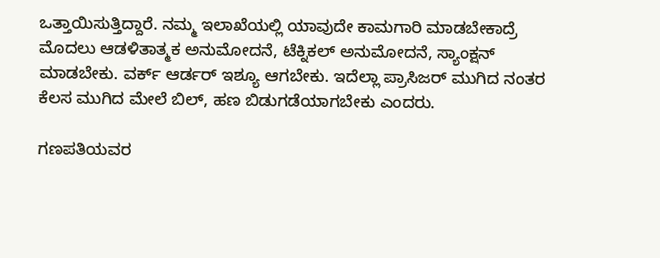ಒತ್ತಾಯಿಸುತ್ತಿದ್ದಾರೆ. ನಮ್ಮ ಇಲಾಖೆಯಲ್ಲಿ ಯಾವುದೇ ಕಾಮಗಾರಿ ಮಾಡಬೇಕಾದ್ರೆ ಮೊದಲು ಆಡಳಿತಾತ್ಮಕ ಅನುಮೋದನೆ, ಟೆಕ್ನಿಕಲ್ ಅನುಮೋದನೆ, ಸ್ಯಾಂಕ್ಷನ್ ಮಾಡಬೇಕು. ವರ್ಕ್ ಆರ್ಡ‌ರ್ ಇಶ್ಯೂ ಆಗಬೇಕು. ಇದೆಲ್ಲಾ ಪ್ರಾಸಿಜರ್ ಮುಗಿದ ನಂತರ ಕೆಲಸ ಮುಗಿದ ಮೇಲೆ ಬಿಲ್, ಹಣ ಬಿಡುಗಡೆಯಾಗಬೇಕು ಎಂದರು.

ಗಣಪತಿಯವರ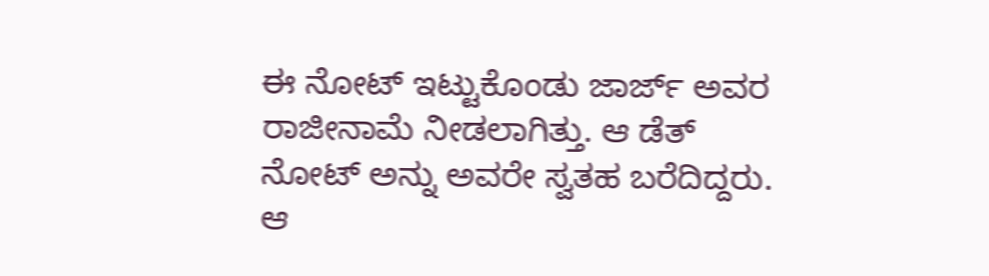ಈ ನೋಟ್ ಇಟ್ಟುಕೊಂಡು ಜಾರ್ಜ್ ಅವರ ರಾಜೀನಾಮೆ ನೀಡಲಾಗಿತ್ತು. ಆ ಡೆತ್ ನೋಟ್ ಅನ್ನು ಅವರೇ ಸ್ವತಹ ಬರೆದಿದ್ದರು. ಆ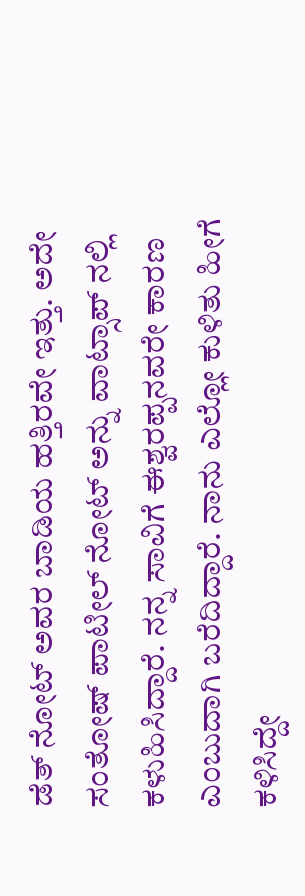ಡೆತ್ ನೋಟ್ ಅವರ ಬಾಡಿಯ ಹತ್ತಿರವೇ ಇತ್ತು. ಅದೇ ಸಂತೋಷ್ ಪಾಟೀಲ್ ನೋಟ್ ಅನ್ನು ವಾಟ್ಸಾಪ್ ನಲ್ಲಿ ಕಳುಹಿಸಿದ್ದಾರೆ. ನನ್ನ ಸಾವಿಗೆ ಈಶ್ವರಪ್ಪನವರೇ ಕಾರಣ ಎಂಬುದಾಗಿ ಬರೆದಿದ್ದಾರೆ. ನಾನು ಎಲ್ಲೋ ಕುಳಿತು ಹೀಗೆ ಕಳಿಸಿದ್ದೇ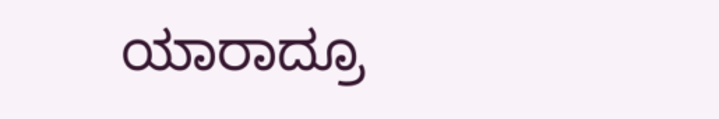ಯಾರಾದ್ರೂ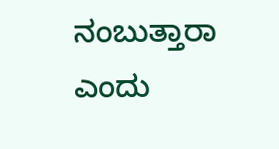ನಂಬುತ್ತಾರಾ ಎಂದು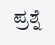ಪ್ರಶ್ನೆ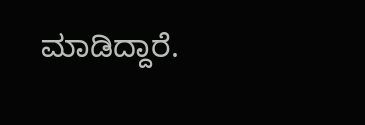ಮಾಡಿದ್ದಾರೆ.